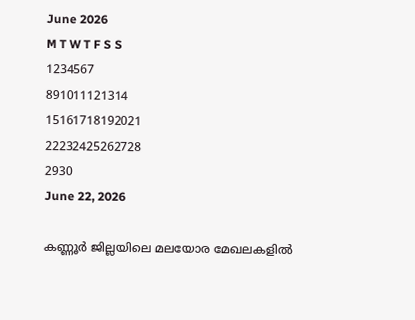June 2026
M T W T F S S
1234567
891011121314
15161718192021
22232425262728
2930
June 22, 2026

കണ്ണൂർ ജില്ലയിലെ മലയോര മേഖലകളിൽ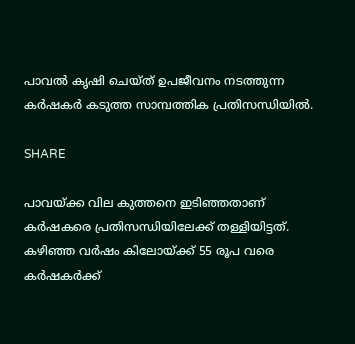പാവൽ കൃഷി ചെയ്ത് ഉപജീവനം നടത്തുന്ന കർഷകർ കടുത്ത സാമ്പത്തിക പ്രതിസന്ധിയിൽ.

SHARE

പാവയ്ക്ക വില കുത്തനെ ഇടിഞ്ഞതാണ് കർഷകരെ പ്രതിസന്ധിയിലേക്ക് തള്ളിയിട്ടത്. കഴിഞ്ഞ വർഷം കിലോയ്ക്ക് 55 രൂപ വരെ കർഷകർക്ക്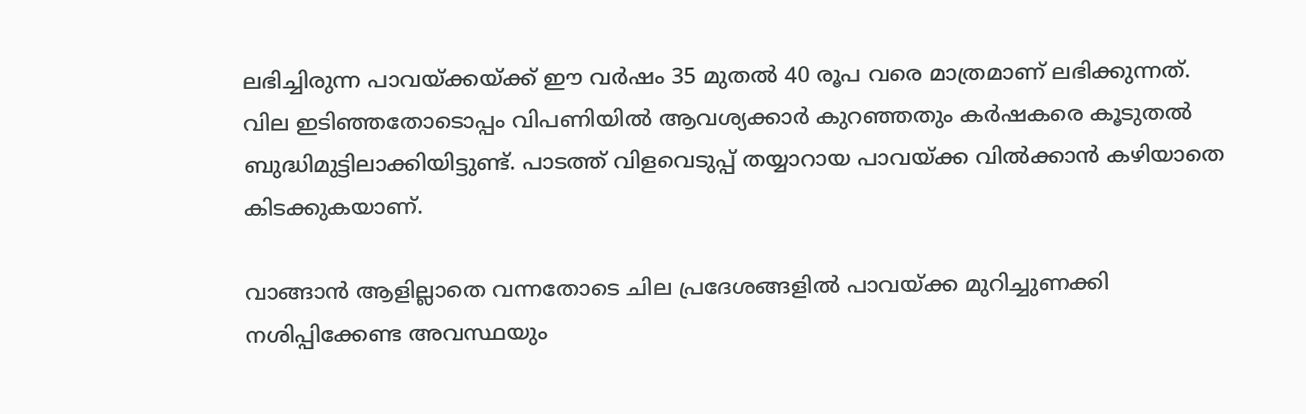ലഭിച്ചിരുന്ന പാവയ്ക്കയ്ക്ക് ഈ വർഷം 35 മുതൽ 40 രൂപ വരെ മാത്രമാണ് ലഭിക്കുന്നത്.
വില ഇടിഞ്ഞതോടൊപ്പം വിപണിയിൽ ആവശ്യക്കാർ കുറഞ്ഞതും കർഷകരെ കൂടുതൽ ബുദ്ധിമുട്ടിലാക്കിയിട്ടുണ്ട്. പാടത്ത് വിളവെടുപ്പ് തയ്യാറായ പാവയ്ക്ക വിൽക്കാൻ കഴിയാതെ കിടക്കുകയാണ്.

വാങ്ങാൻ ആളില്ലാതെ വന്നതോടെ ചില പ്രദേശങ്ങളിൽ പാവയ്ക്ക മുറിച്ചുണക്കി നശിപ്പിക്കേണ്ട അവസ്ഥയും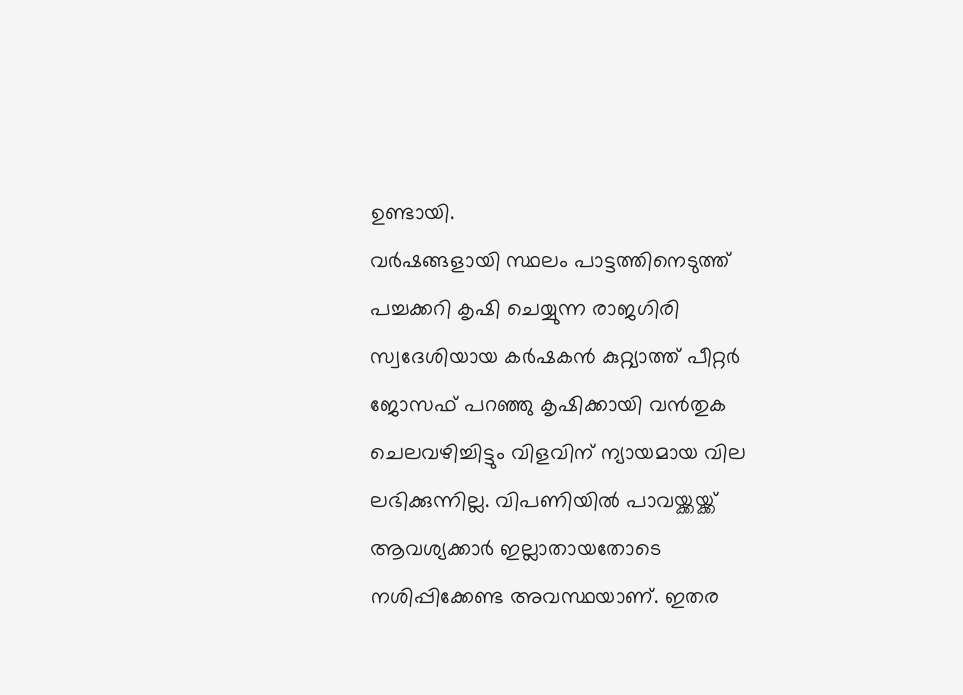ഉണ്ടായി.
വർഷങ്ങളായി സ്ഥലം പാട്ടത്തിനെടുത്ത് പച്ചക്കറി കൃഷി ചെയ്യുന്ന രാജഗിരി സ്വദേശിയായ കർഷകൻ കുറ്റ്യാത്ത് പീറ്റർ ജോസഫ് പറഞ്ഞു കൃഷിക്കായി വൻതുക ചെലവഴിച്ചിട്ടും വിളവിന് ന്യായമായ വില ലഭിക്കുന്നില്ല. വിപണിയിൽ പാവയ്ക്കയ്ക്ക് ആവശ്യക്കാർ ഇല്ലാതായതോടെ നശിപ്പിക്കേണ്ട അവസ്ഥയാണ്. ഇതര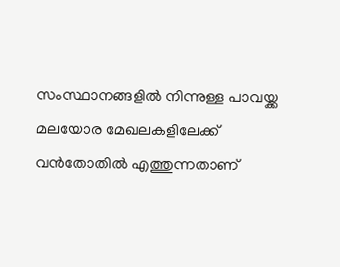സംസ്ഥാനങ്ങളിൽ നിന്നുള്ള പാവയ്ക്ക മലയോര മേഖലകളിലേക്ക് വൻതോതിൽ എത്തുന്നതാണ്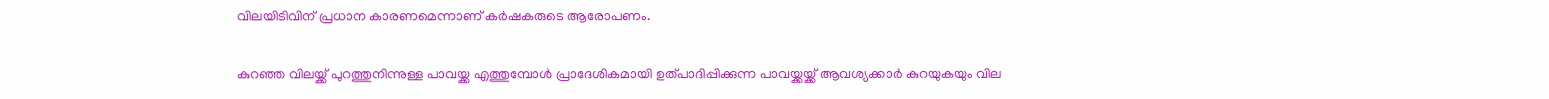വിലയിടിവിന് പ്രധാന കാരണമെന്നാണ് കർഷകരുടെ ആരോപണം.

കുറഞ്ഞ വിലയ്ക്ക് പുറത്തുനിന്നുള്ള പാവയ്ക്ക എത്തുമ്പോൾ പ്രാദേശികമായി ഉത്പാദിപ്പിക്കുന്ന പാവയ്ക്കയ്ക്ക് ആവശ്യക്കാർ കുറയുകയും വില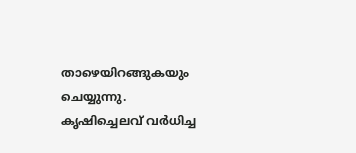താഴെയിറങ്ങുകയും ചെയ്യുന്നു.
കൃഷിച്ചെലവ് വർധിച്ച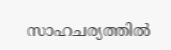സാഹചര്യത്തിൽ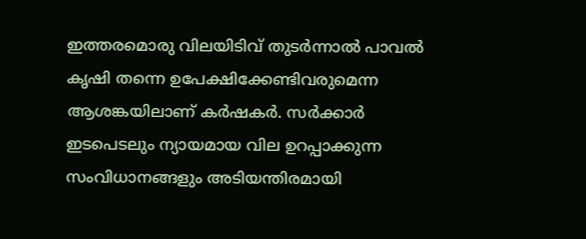ഇത്തരമൊരു വിലയിടിവ് തുടർന്നാൽ പാവൽ കൃഷി തന്നെ ഉപേക്ഷിക്കേണ്ടിവരുമെന്ന ആശങ്കയിലാണ് കർഷകർ. സർക്കാർ ഇടപെടലും ന്യായമായ വില ഉറപ്പാക്കുന്ന സംവിധാനങ്ങളും അടിയന്തിരമായി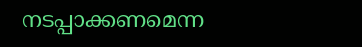നടപ്പാക്കണമെന്ന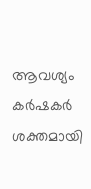ആവശ്യം കർഷകർ ശക്തമായി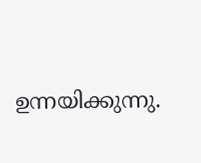ഉന്നയിക്കുന്നു.